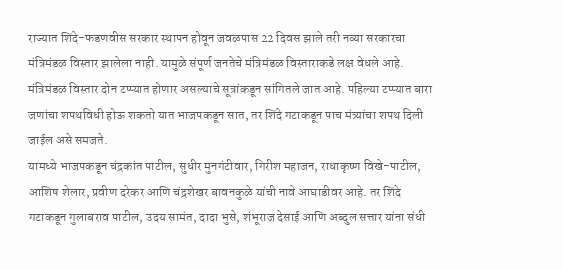राज्यात शिंदे-फडणवीस सरकार स्थापन होवून जवळपास 22 दिवस झाले तरी नव्या सरकारचा मंत्रिमंडळ विस्तार झालेला नाही. यामुळे संपूर्ण जनतेचे मंत्रिमंडळ विस्ताराकडे लक्ष वेधले आहे. मंत्रिमंडळ विस्तार दोन टप्प्यात होणार असल्याचे सूत्रांकडून सांगितले जात आहे. पहिल्या टप्प्यात बारा जणांचा शपथविधी होऊ शकतो यात भाजपकडून सात, तर शिंदे गटाकडून पाच मंत्र्यांचा शपथ दिली जाईल असे समजते.
यामध्ये भाजपकडून चंद्रकांत पाटील, सुधीर मुनगंटीवार, गिरीश महाजन, राधाकृष्ण विखे-पाटील, आशिष शेलार, प्रवीण दरेकर आणि चंद्रशेखर बावनकुळे यांची नावे आघाडीवर आहे. तर शिंदे गटाकडून गुलाबराव पाटील, उदय सामंत, दादा भुसे, शंभूराज देसाई आणि अब्दुल सत्तार यांना संधी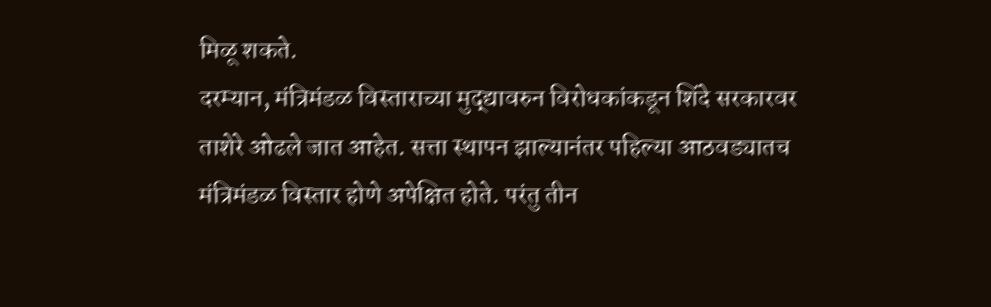मिळू शकते.
दरम्यान, मंत्रिमंडळ विस्ताराच्या मुद्द्यावरुन विरोधकांकडून शिंदे सरकारवर ताशेरे ओढले जात आहेत. सत्ता स्थापन झाल्यानंतर पहिल्या आठवड्यातच मंत्रिमंडळ विस्तार होणे अपेक्षित होते. परंतु तीन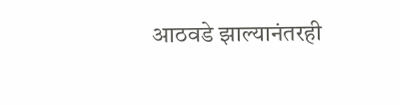आठवडे झाल्यानंतरही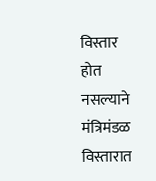विस्तार होत नसल्याने मंत्रिमंडळ विस्तारात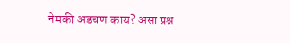नेमकी अडचण काय? असा प्रश्न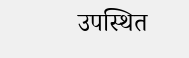उपस्थित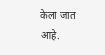केला जात आहे.